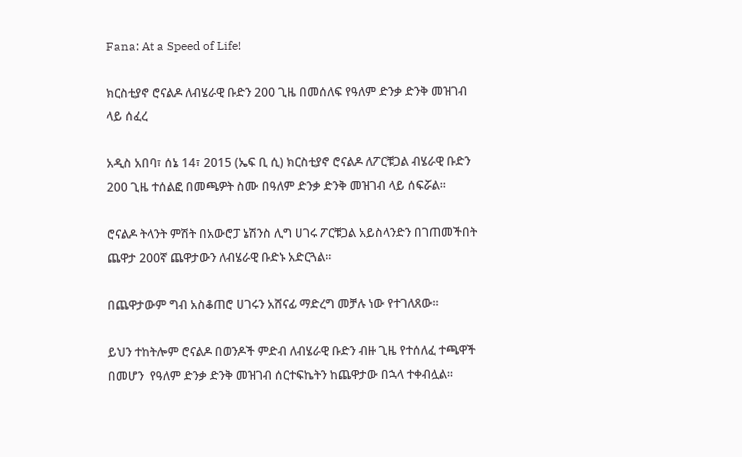Fana: At a Speed of Life!

ክርስቲያኖ ሮናልዶ ለብሄራዊ ቡድን 200 ጊዜ በመሰለፍ የዓለም ድንቃ ድንቅ መዝገብ ላይ ሰፈረ

አዲስ አበባ፣ ሰኔ 14፣ 2015 (ኤፍ ቢ ሲ) ክርስቲያኖ ሮናልዶ ለፖርቹጋል ብሄራዊ ቡድን 200 ጊዜ ተሰልፎ በመጫዎት ስሙ በዓለም ድንቃ ድንቅ መዝገብ ላይ ሰፍሯል፡፡

ሮናልዶ ትላንት ምሽት በአውሮፓ ኔሽንስ ሊግ ሀገሩ ፖርቹጋል አይስላንድን በገጠመችበት ጨዋታ 200ኛ ጨዋታውን ለብሄራዊ ቡድኑ አድርጓል፡፡

በጨዋታውም ግብ አስቆጠሮ ሀገሩን አሸናፊ ማድረግ መቻሉ ነው የተገለጸው፡፡

ይህን ተከትሎም ሮናልዶ በወንዶች ምድብ ለብሄራዊ ቡድን ብዙ ጊዜ የተሰለፈ ተጫዋች በመሆን  የዓለም ድንቃ ድንቅ መዝገብ ሰርተፍኬትን ከጨዋታው በኋላ ተቀብሏል፡፡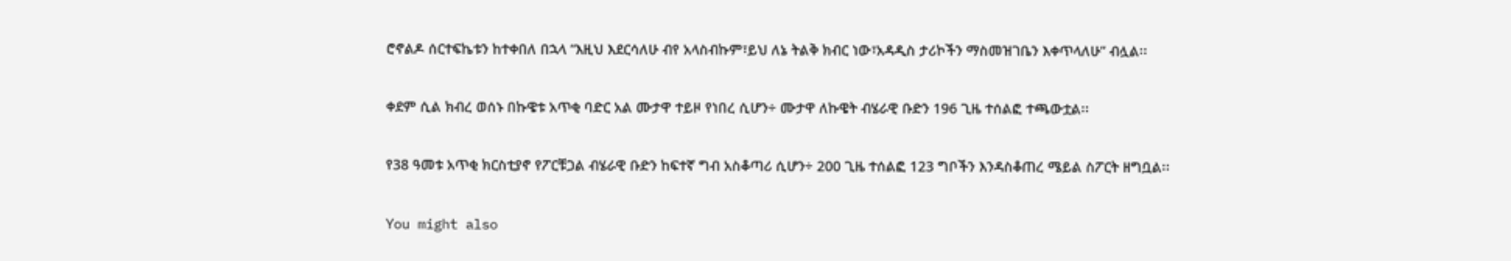ሮኖልዶ ሰርተፍኬቱን ከተቀበለ በኋላ “እዚህ እደርሳለሁ ብየ አላስብኩም፣ይህ ለኔ ትልቅ ክብር ነው፣አዳዲስ ታሪኮችን ማስመዝገቤን እቀጥላለሁ” ብሏል፡፡

ቀደም ሲል ክብረ ወሰኑ በኩዌቱ አጥቂ ባድር አል ሙታዋ ተይዞ የነበረ ሲሆን÷ ሙታዋ ለኩዌት ብሄራዊ ቡድን 196 ጊዜ ተሰልፎ ተጫውቷል፡፡

የ38 ዓመቱ አጥቂ ክርስቲያኖ የፖርቹጋል ብሄራዊ ቡድን ከፍተኛ ግብ አስቆጣሪ ሲሆን÷ 200 ጊዜ ተሰልፎ 123 ግቦችን እንዳስቆጠረ ሜይል ስፖርት ዘግቧል፡፡

You might also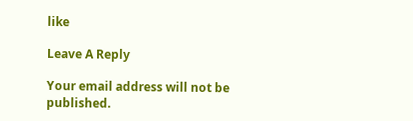like

Leave A Reply

Your email address will not be published.